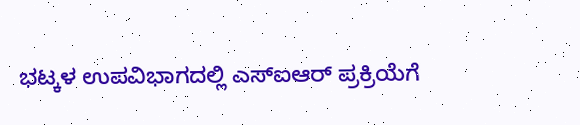ಭಟ್ಕಳ ಉಪವಿಭಾಗದಲ್ಲಿ ಎಸ್‌ಐಆರ್ ಪ್ರಕ್ರಿಯೆಗೆ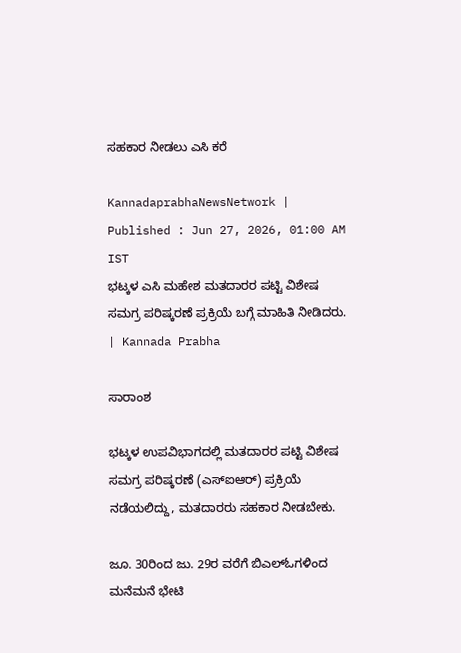ಸಹಕಾರ ನೀಡಲು ಎಸಿ ಕರೆ

KannadaprabhaNewsNetwork |
Published : Jun 27, 2026, 01:00 AM IST
ಭಟ್ಕಳ ಎಸಿ ಮಹೇಶ ಮತದಾರರ ಪಟ್ಟಿ ವಿಶೇಷ ಸಮಗ್ರ ಪರಿಷ್ಕರಣೆ ಪ್ರಕ್ರಿಯೆ ಬಗ್ಗೆ ಮಾಹಿತಿ ನೀಡಿದರು. | Kannada Prabha

ಸಾರಾಂಶ

ಭಟ್ಕಳ ಉಪವಿಭಾಗದಲ್ಲಿ ಮತದಾರರ ಪಟ್ಟಿ ವಿಶೇಷ ಸಮಗ್ರ ಪರಿಷ್ಕರಣೆ (ಎಸ್ಐಆರ್) ಪ್ರಕ್ರಿಯೆ ನಡೆಯಲಿದ್ದು, ಮತದಾರರು ಸಹಕಾರ ನೀಡಬೇಕು.

ಜೂ. 30ರಿಂದ ಜು. 29ರ ವರೆಗೆ ಬಿಎಲ್ಓಗಳಿಂದ ಮನೆಮನೆ ಭೇಟಿ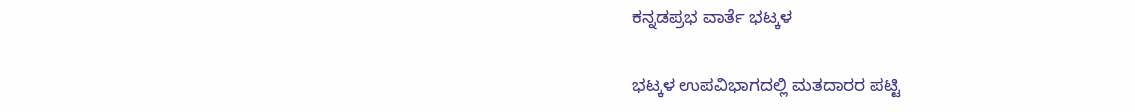ಕನ್ನಡಪ್ರಭ ವಾರ್ತೆ ಭಟ್ಕಳ

ಭಟ್ಕಳ ಉಪವಿಭಾಗದಲ್ಲಿ ಮತದಾರರ ಪಟ್ಟಿ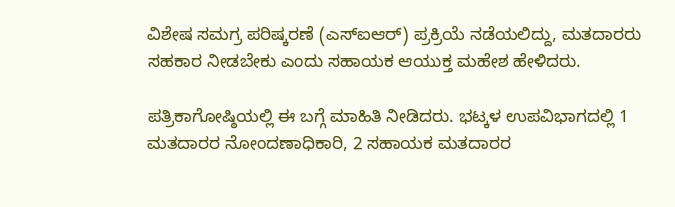ವಿಶೇಷ ಸಮಗ್ರ ಪರಿಷ್ಕರಣೆ (ಎಸ್ಐಆರ್) ಪ್ರಕ್ರಿಯೆ ನಡೆಯಲಿದ್ದು, ಮತದಾರರು ಸಹಕಾರ ನೀಡಬೇಕು ಎಂದು ಸಹಾಯಕ ಆಯುಕ್ತ ಮಹೇಶ ಹೇಳಿದರು.

ಪತ್ರಿಕಾಗೋಷ್ಠಿಯಲ್ಲಿ ಈ ಬಗ್ಗೆ ಮಾಹಿತಿ ನೀಡಿದರು. ಭಟ್ಕಳ ಉಪವಿಭಾಗದಲ್ಲಿ 1 ಮತದಾರರ ನೋಂದಣಾಧಿಕಾರಿ, 2 ಸಹಾಯಕ ಮತದಾರರ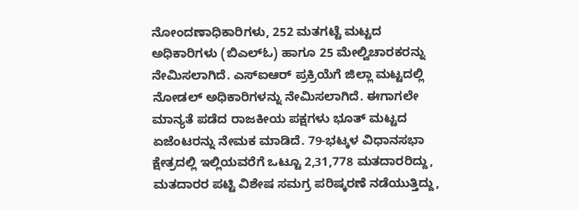ನೋಂದಣಾಧಿಕಾರಿಗಳು, 252 ಮತಗಟ್ಟೆ ಮಟ್ಟದ ಅಧಿಕಾರಿಗಳು (ಬಿಎಲ್ಓ) ಹಾಗೂ 25 ಮೇಲ್ವಿಚಾರಕರನ್ನು ನೇಮಿಸಲಾಗಿದೆ. ಎಸ್ಐಆರ್ ಪ್ರಕ್ರಿಯೆಗೆ ಜಿಲ್ಲಾ ಮಟ್ಟದಲ್ಲಿ ನೋಡಲ್ ಅಧಿಕಾರಿಗಳನ್ನು ನೇಮಿಸಲಾಗಿದೆ. ಈಗಾಗಲೇ ಮಾನ್ಯತೆ ಪಡೆದ ರಾಜಕೀಯ ಪಕ್ಷಗಳು ಭೂತ್ ಮಟ್ಟದ ಏಜೆಂಟರನ್ನು ನೇಮಕ ಮಾಡಿದೆ. 79-ಭಟ್ಕಳ ವಿಧಾನಸಭಾ ಕ್ಷೇತ್ರದಲ್ಲಿ ಇಲ್ಲಿಯವರೆಗೆ ಒಟ್ಟೂ 2,31,778 ಮತದಾರರಿದ್ದು, ಮತದಾರರ ಪಟ್ಟಿ ವಿಶೇಷ ಸಮಗ್ರ ಪರಿಷ್ಕರಣೆ ನಡೆಯುತ್ತಿದ್ದು,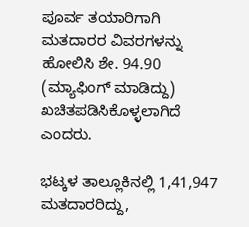ಪೂರ್ವ ತಯಾರಿಗಾಗಿ ಮತದಾರರ ವಿವರಗಳನ್ನು ಹೋಲಿಸಿ ಶೇ. 94.90 (ಮ್ಯಾಫಿಂಗ್ ಮಾಡಿದ್ದು) ಖಚಿತಪಡಿಸಿಕೊಳ್ಳಲಾಗಿದೆ ಎಂದರು.

ಭಟ್ಕಳ ತಾಲ್ಲೂಕಿನಲ್ಲಿ 1,41,947 ಮತದಾರರಿದ್ದು,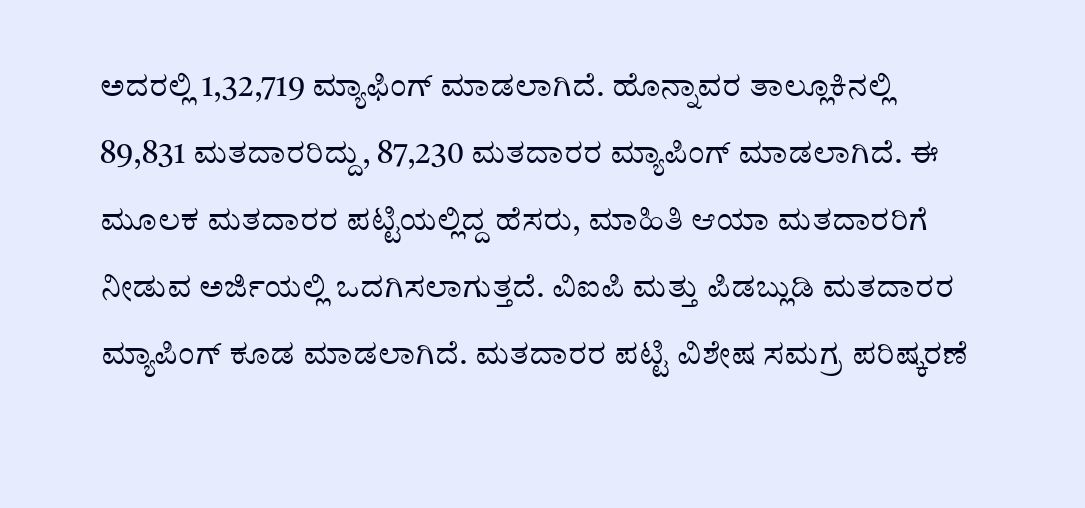ಅದರಲ್ಲಿ 1,32,719 ಮ್ಯಾಫಿಂಗ್ ಮಾಡಲಾಗಿದೆ. ಹೊನ್ನಾವರ ತಾಲ್ಲೂಕಿನಲ್ಲಿ 89,831 ಮತದಾರರಿದ್ದು, 87,230 ಮತದಾರರ ಮ್ಯಾಪಿಂಗ್ ಮಾಡಲಾಗಿದೆ. ಈ ಮೂಲಕ ಮತದಾರರ ಪಟ್ಟಿಯಲ್ಲಿದ್ದ ಹೆಸರು, ಮಾಹಿತಿ ಆಯಾ ಮತದಾರರಿಗೆ ನೀಡುವ ಅರ್ಜಿಯಲ್ಲಿ ಒದಗಿಸಲಾಗುತ್ತದೆ. ವಿಐಪಿ ಮತ್ತು ಪಿಡಬ್ಲುಡಿ ಮತದಾರರ ಮ್ಯಾಪಿಂಗ್ ಕೂಡ ಮಾಡಲಾಗಿದೆ. ಮತದಾರರ ಪಟ್ಟಿ ವಿಶೇಷ ಸಮಗ್ರ ಪರಿಷ್ಕರಣೆ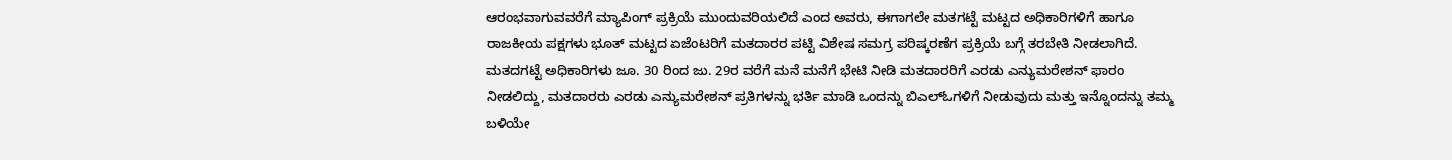ಆರಂಭವಾಗುವವರೆಗೆ ಮ್ಯಾಪಿಂಗ್ ಪ್ರಕ್ರಿಯೆ ಮುಂದುವರಿಯಲಿದೆ ಎಂದ ಅವರು, ಈಗಾಗಲೇ ಮತಗಟ್ಟೆ ಮಟ್ಟದ ಅಧಿಕಾರಿಗಳಿಗೆ ಹಾಗೂ ರಾಜಕೀಯ ಪಕ್ಷಗಳು ಭೂತ್ ಮಟ್ಟದ ಏಜೆಂಟರಿಗೆ ಮತದಾರರ ಪಟ್ಟಿ ವಿಶೇಷ ಸಮಗ್ರ ಪರಿಷ್ಕರಣೆಗ ಪ್ರಕ್ರಿಯೆ ಬಗ್ಗೆ ತರಬೇತಿ ನೀಡಲಾಗಿದೆ. ಮತದಗಟ್ಟೆ ಅಧಿಕಾರಿಗಳು ಜೂ. 30 ರಿಂದ ಜು. 29ರ ವರೆಗೆ ಮನೆ ಮನೆಗೆ ಭೇಟಿ ನೀಡಿ ಮತದಾರರಿಗೆ ಎರಡು ಎನ್ಯುಮರೇಶನ್ ಫಾರಂ ನೀಡಲಿದ್ದು, ಮತದಾರರು ಎರಡು ಎನ್ಯುಮರೇಶನ್ ಪ್ರತಿಗಳನ್ನು ಭರ್ತಿ ಮಾಡಿ ಒಂದನ್ನು ಬಿಎಲ್ಓಗಳಿಗೆ ನೀಡುವುದು ಮತ್ತು ಇನ್ನೊಂದನ್ನು ತಮ್ಮ ಬಳಿಯೇ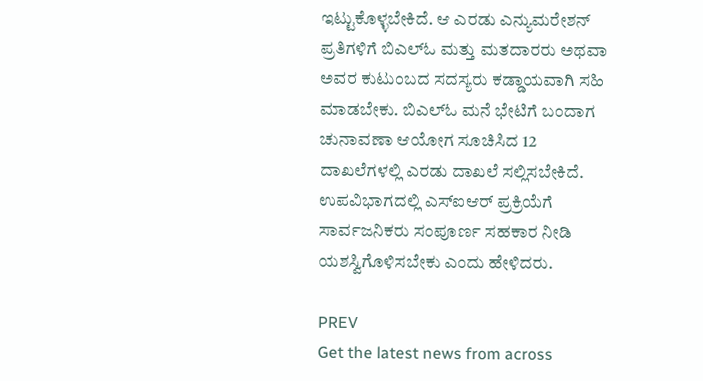ಇಟ್ಟುಕೊಳ್ಳಬೇಕಿದೆ. ಆ ಎರಡು ಎನ್ಯುಮರೇಶನ್ ಪ್ರತಿಗಳಿಗೆ ಬಿಎಲ್ಓ ಮತ್ತು ಮತದಾರರು ಅಥವಾ ಅವರ ಕುಟುಂಬದ ಸದಸ್ಯರು ಕಡ್ಡಾಯವಾಗಿ ಸಹಿ ಮಾಡಬೇಕು. ಬಿಎಲ್ಓ ಮನೆ ಭೇಟಿಗೆ ಬಂದಾಗ ಚುನಾವಣಾ ಆಯೋಗ ಸೂಚಿಸಿದ 12 ದಾಖಲೆಗಳಲ್ಲಿ ಎರಡು ದಾಖಲೆ ಸಲ್ಲಿಸಬೇಕಿದೆ. ಉಪವಿಭಾಗದಲ್ಲಿ ಎಸ್ಐಆರ್ ಪ್ರಕ್ರಿಯೆಗೆ ಸಾರ್ವಜನಿಕರು ಸಂಪೂರ್ಣ ಸಹಕಾರ ನೀಡಿ ಯಶಸ್ವಿಗೊಳಿಸಬೇಕು ಎಂದು ಹೇಳಿದರು.

PREV
Get the latest news from across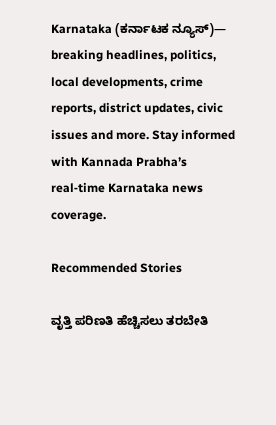Karnataka (ಕರ್ನಾಟಕ ನ್ಯೂಸ್)— breaking headlines, politics, local developments, crime reports, district updates, civic issues and more. Stay informed with Kannada Prabha’s real‑time Karnataka news coverage.

Recommended Stories

ವೃತ್ತಿ ಪರಿಣತಿ ಹೆಚ್ಚಿಸಲು ತರಬೇತಿ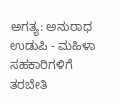ಅಗತ್ಯ: ಅನುರಾಧ
ಉಡುಪಿ - ಮಹಿಳಾ ಸಹಕಾರಿಗಳಿಗೆ ತರಬೇತಿ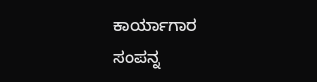ಕಾರ್ಯಾಗಾರ ಸಂಪನ್ನ